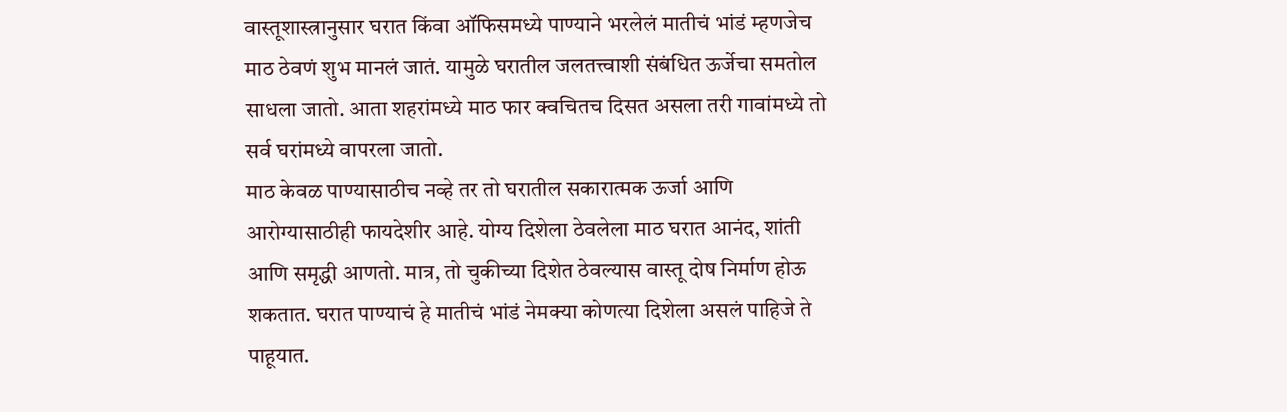वास्तूशास्त्रानुसार घरात किंवा ऑफिसमध्ये पाण्याने भरलेलं मातीचं भांडं म्हणजेच माठ ठेवणं शुभ मानलं जातं. यामुळे घरातील जलतत्त्वाशी संबंधित ऊर्जेचा समतोल साधला जातो. आता शहरांमध्ये माठ फार क्वचितच दिसत असला तरी गावांमध्ये तो सर्व घरांमध्ये वापरला जातो.
माठ केवळ पाण्यासाठीच नव्हे तर तो घरातील सकारात्मक ऊर्जा आणि आरोग्यासाठीही फायदेशीर आहे. योग्य दिशेला ठेवलेला माठ घरात आनंद, शांती आणि समृद्धी आणतो. मात्र, तो चुकीच्या दिशेत ठेवल्यास वास्तू दोष निर्माण होऊ शकतात. घरात पाण्याचं हे मातीचं भांडं नेमक्या कोणत्या दिशेला असलं पाहिजे ते पाहूयात.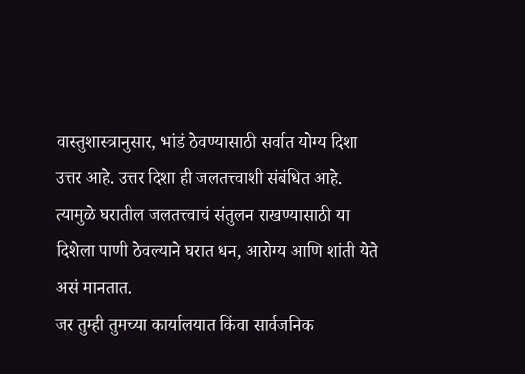वास्तुशास्त्रानुसार, भांडं ठेवण्यासाठी सर्वात योग्य दिशा उत्तर आहे. उत्तर दिशा ही जलतत्त्वाशी संबंधित आहे. त्यामुळे घरातील जलतत्त्वाचं संतुलन राखण्यासाठी या दिशेला पाणी ठेवल्याने घरात धन, आरोग्य आणि शांती येते असं मानतात.
जर तुम्ही तुमच्या कार्यालयात किंवा सार्वजनिक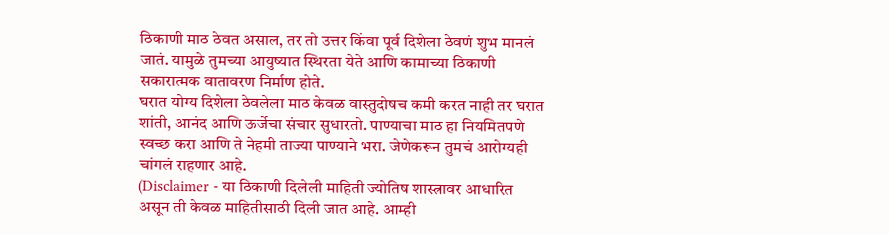ठिकाणी माठ ठेवत असाल, तर तो उत्तर किंवा पूर्व दिशेला ठेवणं शुभ मानलं जातं. यामुळे तुमच्या आयुष्यात स्थिरता येते आणि कामाच्या ठिकाणी सकारात्मक वातावरण निर्माण होते.
घरात योग्य दिशेला ठेवलेला माठ केवळ वास्तुदोषच कमी करत नाही तर घरात शांती, आनंद आणि ऊर्जेचा संचार सुधारतो. पाण्याचा माठ हा नियमितपणे स्वच्छ करा आणि ते नेहमी ताज्या पाण्याने भरा. जेणेकरून तुमचं आरोग्यही चांगलं राहणार आहे.
(Disclaimer - या ठिकाणी दिलेली माहिती ज्योतिष शास्त्रावर आधारित असून ती केवळ माहितीसाठी दिली जात आहे. आम्ही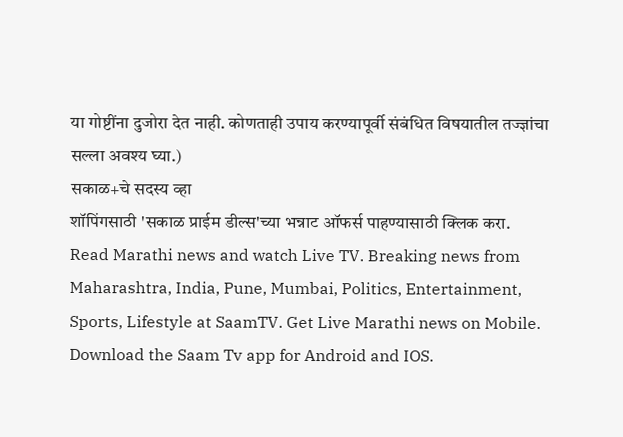या गोष्टींना दुजोरा देत नाही. कोणताही उपाय करण्यापूर्वी संबंधित विषयातील तज्ज्ञांचा सल्ला अवश्य घ्या.)
सकाळ+चे सदस्य व्हा
शॉपिंगसाठी 'सकाळ प्राईम डील्स'च्या भन्नाट ऑफर्स पाहण्यासाठी क्लिक करा.
Read Marathi news and watch Live TV. Breaking news from Maharashtra, India, Pune, Mumbai, Politics, Entertainment, Sports, Lifestyle at SaamTV. Get Live Marathi news on Mobile. Download the Saam Tv app for Android and IOS.